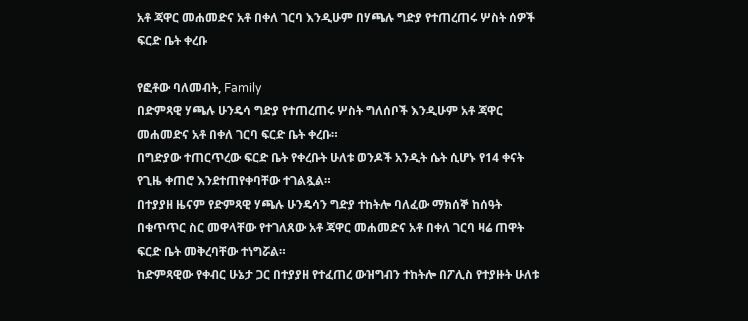አቶ ጃዋር መሐመድና አቶ በቀለ ገርባ እንዲሁም በሃጫሉ ግድያ የተጠረጠሩ ሦስት ሰዎች ፍርድ ቤት ቀረቡ

የፎቶው ባለመብት, Family
በድምጻዊ ሃጫሉ ሁንዴሳ ግድያ የተጠረጠሩ ሦስት ግለሰቦች እንዲሁም አቶ ጃዋር መሐመድና አቶ በቀለ ገርባ ፍርድ ቤት ቀረቡ።
በግድያው ተጠርጥረው ፍርድ ቤት የቀረቡት ሁለቱ ወንዶች አንዲት ሴት ሲሆኑ የ14 ቀናት የጊዜ ቀጠሮ እንደተጠየቀባቸው ተገልጿል።
በተያያዘ ዜናም የድምጻዊ ሃጫሉ ሁንዴሳን ግድያ ተከትሎ ባለፈው ማክሰኞ ከሰዓት በቁጥጥር ስር መዋላቸው የተገለጸው አቶ ጃዋር መሐመድና አቶ በቀለ ገርባ ዛሬ ጠዋት ፍርድ ቤት መቅረባቸው ተነግሯል።
ከድምጻዊው የቀብር ሁኔታ ጋር በተያያዘ የተፈጠረ ውዝግብን ተከትሎ በፖሊስ የተያዙት ሁለቱ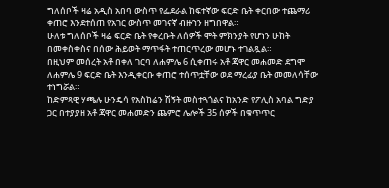ግለሰቦች ዛሬ አዲስ አበባ ውስጥ የፌደራል ከፍተኛው ፍርድ ቤት ቀርበው ተጨማሪ ቀጠሮ እንደተሰጠ የአገር ውስጥ መገናኛ ብዙኀን ዘግበዋል።
ሁለቱ ግለሰቦች ዛሬ ፍርድ ቤት የቀረቡት ለሰዎች ሞት ምክንያት የሆነን ሁከት በመቀስቀስና በሰው ሕይወት ማጥፋት ተጠርጥረው መሆኑ ተገልጿል።
በዚህም መሰረት አቶ በቀለ ገርባ ለሐምሌ 6 ሲቀጠሩ አቶ ጃዋር መሐመድ ደግሞ ለሐምሌ 9 ፍርድ ቤት እንዲቀርቡ ቀጠሮ ተሰጥቷቸው ወደ ማረፊያ ቤት መመለሳቸው ተነግሯል።
ከድምጻዊ ሃጫሉ ሁንዴሳ የአስከሬን ሽኝት መስተጓጎልና ከአንድ የፖሊስ አባል ግድያ ጋር በተያያዘ አቶ ጃዋር መሐመድን ጨምሮ ሌሎች 35 ሰዎች በቁጥጥር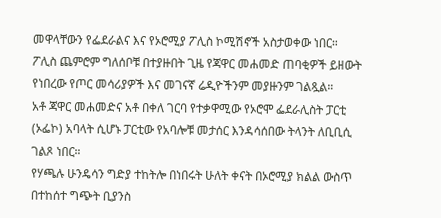መዋላቸውን የፌደራልና እና የኦሮሚያ ፖሊስ ኮሚሽኖች አስታወቀው ነበር።
ፖሊስ ጨምሮም ግለሰቦቹ በተያዙበት ጊዜ የጃዋር መሐመድ ጠባቂዎች ይዘውት የነበረው የጦር መሳሪያዎች እና መገናኛ ሬዲዮችንም መያዙንም ገልጿል።
አቶ ጃዋር መሐመድና አቶ በቀለ ገርባ የተቃዋሚው የኦሮሞ ፌደራሊስት ፓርቲ (ኦፌኮ) አባላት ሲሆኑ ፓርቲው የአባሎቹ መታሰር እንዳሳሰበው ትላንት ለቢቢሲ ገልጾ ነበር።
የሃጫሉ ሁንዴሳን ግድያ ተከትሎ በነበሩት ሁለት ቀናት በኦሮሚያ ክልል ውስጥ በተከሰተ ግጭት ቢያንስ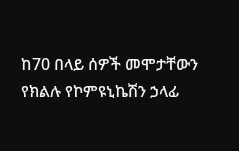ከ70 በላይ ሰዎች መሞታቸውን የክልሉ የኮምዩኒኬሽን ኃላፊ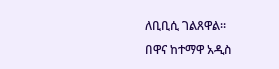ለቢቢሲ ገልጸዋል።
በዋና ከተማዋ አዲስ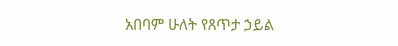አበባም ሁለት የጸጥታ ኃይል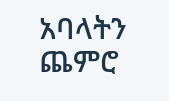አባላትን ጨምሮ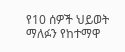የ10 ሰዎች ህይወት ማለፉን የከተማዋ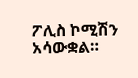ፖሊስ ኮሚሽን አሳውቋል።